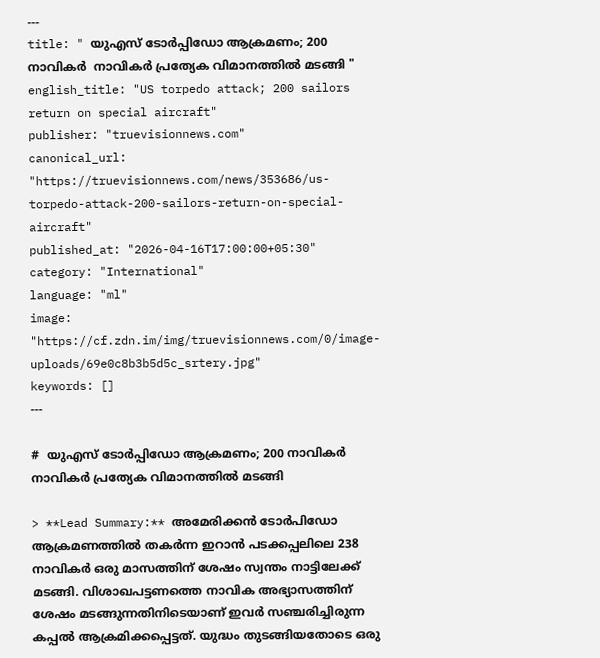---
title: " യുഎസ് ടോർപ്പിഡോ ആക്രമണം; 200 നാവികര്‍  നാവികർ പ്രത്യേക വിമാനത്തിൽ മടങ്ങി "
english_title: "US torpedo attack; 200 sailors return on special aircraft"
publisher: "truevisionnews.com"
canonical_url: "https://truevisionnews.com/news/353686/us-torpedo-attack-200-sailors-return-on-special-aircraft"
published_at: "2026-04-16T17:00:00+05:30"
category: "International"
language: "ml"
image: "https://cf.zdn.im/img/truevisionnews.com/0/image-uploads/69e0c8b3b5d5c_srtery.jpg"
keywords: []
---

#  യുഎസ് ടോർപ്പിഡോ ആക്രമണം; 200 നാവികര്‍  നാവികർ പ്രത്യേക വിമാനത്തിൽ മടങ്ങി

> **Lead Summary:** അമേരിക്കൻ ടോർപിഡോ ആക്രമണത്തിൽ തകർന്ന ഇറാൻ പടക്കപ്പലിലെ 238 നാവികർ ഒരു മാസത്തിന് ശേഷം സ്വന്തം നാട്ടിലേക്ക് മടങ്ങി. വിശാഖപട്ടണത്തെ നാവിക അഭ്യാസത്തിന് ശേഷം മടങ്ങുന്നതിനിടെയാണ് ഇവർ സഞ്ചരിച്ചിരുന്ന കപ്പൽ ആക്രമിക്കപ്പെട്ടത്. യുദ്ധം തുടങ്ങിയതോടെ ഒരു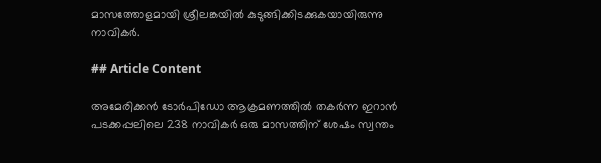മാസത്തോളമായി ശ്രീലങ്കയിൽ കുടുങ്ങിക്കിടക്കുകയായിരുന്നു നാവികർ.

## Article Content

അമേരിക്കൻ ടോർപിഡോ ആക്രമണത്തിൽ തകർന്ന ഇറാൻ പടക്കപ്പലിലെ 238 നാവികർ ഒരു മാസത്തിന് ശേഷം സ്വന്തം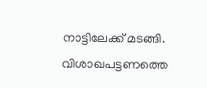നാട്ടിലേക്ക് മടങ്ങി. വിശാഖപട്ടണത്തെ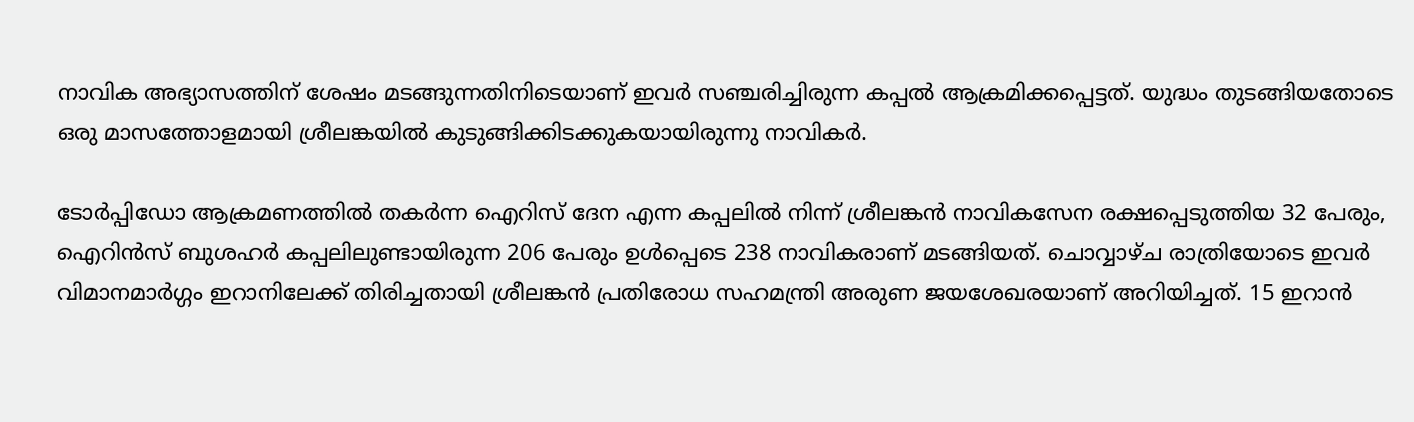നാവിക അഭ്യാസത്തിന് ശേഷം മടങ്ങുന്നതിനിടെയാണ് ഇവർ സഞ്ചരിച്ചിരുന്ന കപ്പൽ ആക്രമിക്കപ്പെട്ടത്. യുദ്ധം തുടങ്ങിയതോടെ ഒരു മാസത്തോളമായി ശ്രീലങ്കയിൽ കുടുങ്ങിക്കിടക്കുകയായിരുന്നു നാവികർ.

ടോര്‍പ്പിഡോ ആക്രമണത്തില്‍ തകര്‍ന്ന ഐറിസ് ദേന എന്ന കപ്പലില്‍ നിന്ന് ശ്രീലങ്കന്‍ നാവികസേന രക്ഷപ്പെടുത്തിയ 32 പേരും, ഐറിന്‍സ് ബുശഹര്‍ കപ്പലിലുണ്ടായിരുന്ന 206 പേരും ഉള്‍പ്പെടെ 238 നാവികരാണ് മടങ്ങിയത്. ചൊവ്വാഴ്ച രാത്രിയോടെ ഇവര്‍ വിമാനമാര്‍ഗ്ഗം ഇറാനിലേക്ക് തിരിച്ചതായി ശ്രീലങ്കന്‍ പ്രതിരോധ സഹമന്ത്രി അരുണ ജയശേഖരയാണ് അറിയിച്ചത്. 15 ഇറാന്‍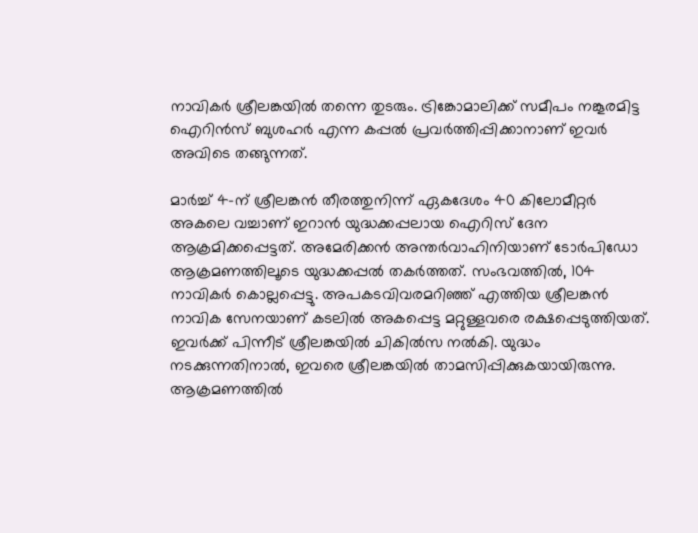നാവികര്‍ ശ്രീലങ്കയില്‍ തന്നെ തുടരും. ട്രിങ്കോമാലിക്ക് സമീപം നങ്കൂരമിട്ട ഐറിന്‍സ് ബുശഹര്‍ എന്ന കപ്പല്‍ പ്രവര്‍ത്തിപ്പിക്കാനാണ് ഇവര്‍ അവിടെ തങ്ങുന്നത്.

മാര്‍ച്ച് 4-ന് ശ്രീലങ്കന്‍ തീരത്തുനിന്ന് ഏകദേശം 40 കിലോമീറ്റര്‍ അകലെ വച്ചാണ് ഇറാന്‍ യുദ്ധക്കപ്പലായ ഐറിസ് ദേന ആക്രമിക്കപ്പെട്ടത്. അമേരിക്കന്‍ അന്തര്‍വാഹിനിയാണ് ടോര്‍പിഡോ ആക്രമണത്തിലൂടെ യുദ്ധക്കപ്പല്‍ തകര്‍ത്തത്. സംഭവത്തില്‍, 104 നാവികര്‍ കൊല്ലപ്പെട്ടു. അപകടവിവരമറിഞ്ഞ് എത്തിയ ശ്രീലങ്കന്‍ നാവിക സേനയാണ് കടലില്‍ അകപ്പെട്ട മറ്റുള്ളവരെ രക്ഷപ്പെടുത്തിയത്. ഇവര്‍ക്ക് പിന്നീട് ശ്രീലങ്കയില്‍ ചികില്‍സ നല്‍കി. യുദ്ധം നടക്കുന്നതിനാല്‍, ഇവരെ ശ്രീലങ്കയില്‍ താമസിപ്പിക്കുകയായിരുന്നു. ആക്രമണത്തില്‍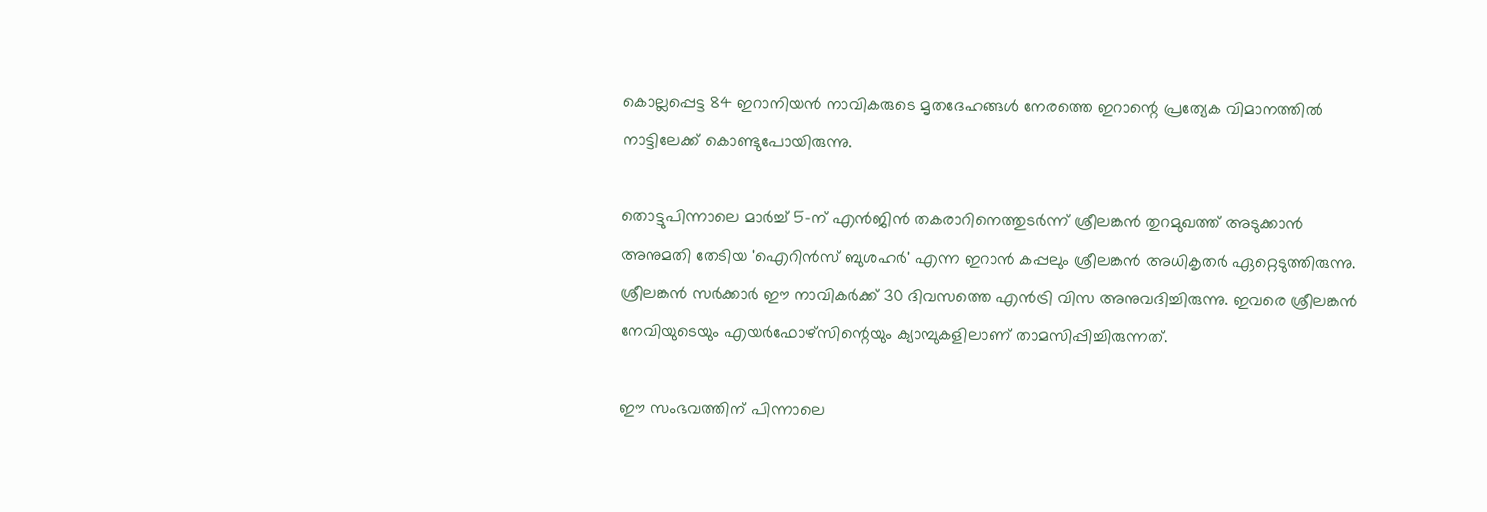കൊല്ലപ്പെട്ട 84 ഇറാനിയന്‍ നാവികരുടെ മൃതദേഹങ്ങള്‍ നേരത്തെ ഇറാന്റെ പ്രത്യേക വിമാനത്തില്‍ നാട്ടിലേക്ക് കൊണ്ടുപോയിരുന്നു.

തൊട്ടുപിന്നാലെ മാര്‍ച്ച് 5-ന് എന്‍ജിന്‍ തകരാറിനെത്തുടര്‍ന്ന് ശ്രീലങ്കന്‍ തുറമുഖത്ത് അടുക്കാന്‍ അനുമതി തേടിയ 'ഐറിന്‍സ് ബുശഹര്‍' എന്ന ഇറാന്‍ കപ്പലും ശ്രീലങ്കന്‍ അധികൃതര്‍ ഏറ്റെടുത്തിരുന്നു. ശ്രീലങ്കന്‍ സര്‍ക്കാര്‍ ഈ നാവികര്‍ക്ക് 30 ദിവസത്തെ എന്‍ട്രി വിസ അനുവദിച്ചിരുന്നു. ഇവരെ ശ്രീലങ്കന്‍ നേവിയുടെയും എയര്‍ഫോഴ്‌സിന്റെയും ക്യാമ്പുകളിലാണ് താമസിപ്പിച്ചിരുന്നത്.

ഈ സംഭവത്തിന് പിന്നാലെ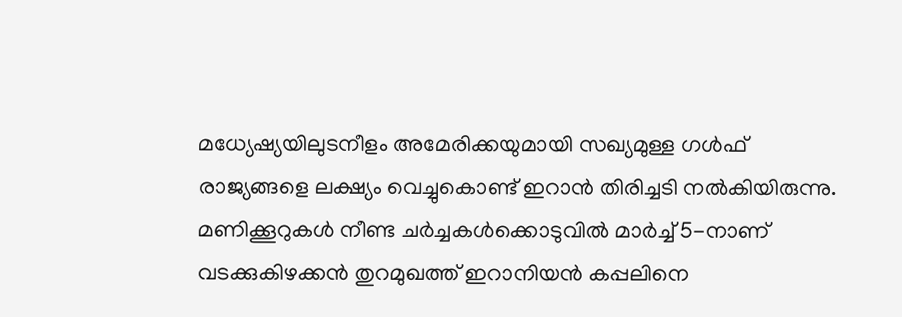മധ്യേഷ്യയിലുടനീളം അമേരിക്കയുമായി സഖ്യമുള്ള ഗള്‍ഫ് രാജ്യങ്ങളെ ലക്ഷ്യം വെച്ചുകൊണ്ട് ഇറാന്‍ തിരിച്ചടി നല്‍കിയിരുന്നു. മണിക്കൂറുകള്‍ നീണ്ട ചര്‍ച്ചകള്‍ക്കൊടുവില്‍ മാര്‍ച്ച് 5-നാണ് വടക്കുകിഴക്കന്‍ തുറമുഖത്ത് ഇറാനിയന്‍ കപ്പലിനെ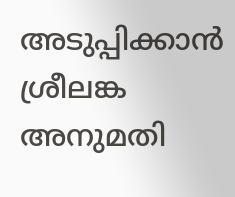അടുപ്പിക്കാന്‍ ശ്രീലങ്ക അനുമതി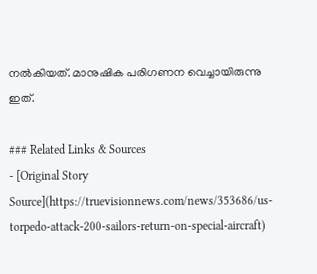നല്‍കിയത്. മാനുഷിക പരിഗണന വെച്ചായിരുന്നു ഇത്.

### Related Links & Sources
- [Original Story Source](https://truevisionnews.com/news/353686/us-torpedo-attack-200-sailors-return-on-special-aircraft)